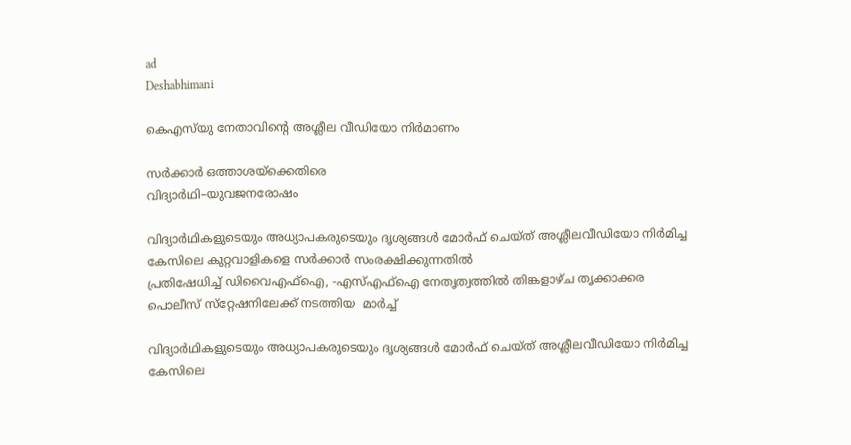ad
Deshabhimani

കെഎസ്‌യു നേതാവിന്റെ അശ്ലീല വീഡിയോ നിർമാണം

സർക്കാർ ഒത്താശയ്‌ക്കെതിരെ
വിദ്യാര്‍ഥി–യുവജനരോഷം

വിദ്യാർഥികളുടെയും അധ്യാപകരുടെയും ദൃശ്യങ്ങൾ മോർഫ് ചെയ്ത് അശ്ലീലവീഡിയോ നിർമിച്ച കേസിലെ കുറ്റവാളികളെ സർക്കാർ സംരക്ഷിക്കുന്നതിൽ
പ്രതിഷേധിച്ച് ഡിവൈഎഫ്ഐ, -എസ്എഫ്ഐ നേതൃത്വത്തിൽ തിങ്കളാഴ്‌ച തൃക്കാക്കര പൊലീസ് സ്‌റ്റേഷനിലേക്ക് നടത്തിയ  മാർച്ച്

വിദ്യാർഥികളുടെയും അധ്യാപകരുടെയും ദൃശ്യങ്ങൾ മോർഫ് ചെയ്ത് അശ്ലീലവീഡിയോ നിർമിച്ച കേസിലെ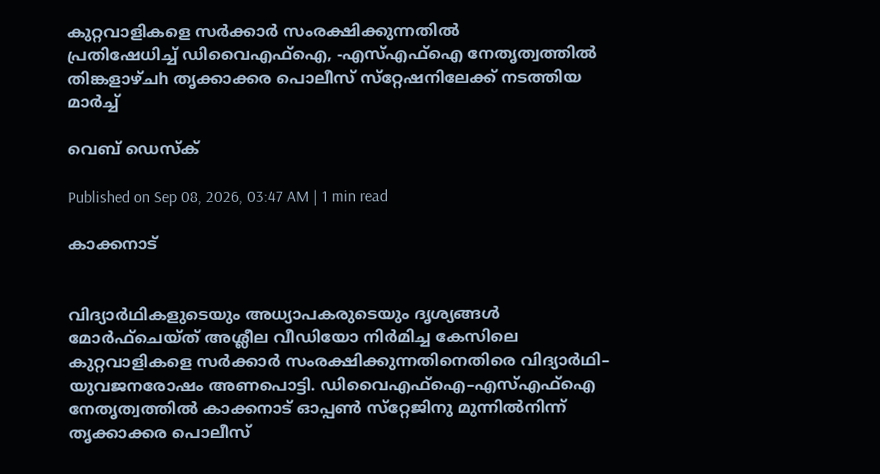കുറ്റവാളികളെ സർക്കാർ സംരക്ഷിക്കുന്നതിൽ
പ്രതിഷേധിച്ച് ഡിവൈഎഫ്ഐ, -എസ്എഫ്ഐ നേതൃത്വത്തിൽ തിങ്കളാഴ്‌ചh തൃക്കാക്കര പൊലീസ് സ്‌റ്റേഷനിലേക്ക് നടത്തിയ മാർച്ച്

വെബ് ഡെസ്ക്

Published on Sep 08, 2026, 03:47 AM | 1 min read

കാക്കനാട്


വിദ്യാർഥികളുടെയും അധ്യാപകരുടെയും ദൃശ്യങ്ങൾ മോർഫ്‌ചെയ്‌ത്‌ അശ്ലീല വീഡിയോ നിർമിച്ച കേസിലെ കുറ്റവാളികളെ സർക്കാർ സംരക്ഷിക്കുന്നതിനെതിരെ വിദ്യാര്‍ഥി– യുവജനരോഷം അണപൊട്ടി. ഡിവൈഎഫ്‌ഐ–എസ്‌എഫ്‌ഐ നേതൃത്വത്തിൽ കാക്കനാട്‌ ഓപ്പൺ സ്‌റ്റേജിനു മുന്നിൽനിന്ന്‌ തൃക്കാക്കര പൊലീസ്‌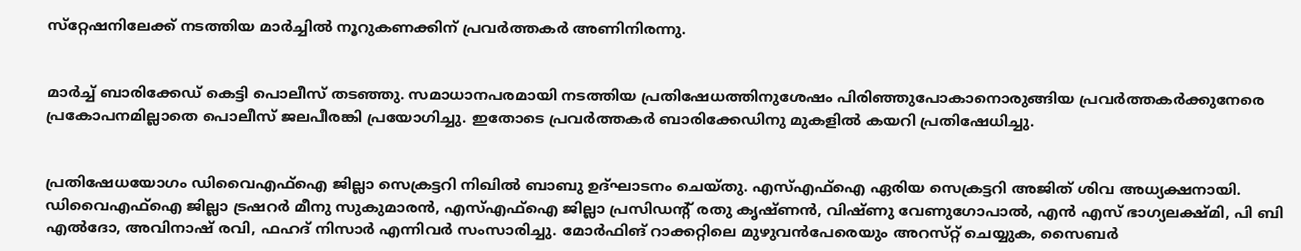സ്‌റ്റേഷനിലേക്ക്‌ നടത്തിയ മാര്‍ച്ചില്‍ നൂറുകണക്കിന് പ്രവര്‍ത്തകര്‍ അണിനിരന്നു.


മാര്‍ച്ച് ബാരിക്കേഡ് കെട്ടി പൊലീസ് തടഞ്ഞു. സമാധാനപരമായി നടത്തിയ പ്രതിഷേധത്തിനുശേഷം പിരിഞ്ഞുപോകാനൊരുങ്ങിയ പ്രവര്‍ത്തകര്‍ക്കുനേരെ പ്രകോപനമില്ലാതെ പൊലീസ് ജലപീരങ്കി പ്രയോഗിച്ചു. ഇതോടെ പ്രവർത്തകർ ബാരിക്കേഡിനു മുകളിൽ കയറി പ്രതിഷേധിച്ചു.


പ്രതിഷേധയോഗം ഡിവൈഎഫ്ഐ ജില്ലാ സെക്രട്ടറി നിഖിൽ ബാബു ഉദ്ഘാടനം ചെയ്തു. എസ്എഫ്ഐ ഏരിയ സെക്രട്ടറി അജിത് ശിവ അധ്യക്ഷനായി. ഡിവൈഎഫ്ഐ ജില്ലാ ട്രഷറര്‍ മീനു സുകുമാരൻ, എസ്എഫ്ഐ ജില്ലാ പ്രസിഡന്റ് രതു കൃഷ്ണന്‍, വിഷ്ണു വേണുഗോപാൽ, എൻ എസ് ഭാഗ്യലക്ഷ്മി, പി ബി എൽദോ, അവിനാഷ് രവി, ഫഹദ് നിസാർ എന്നിവർ സംസാരിച്ചു. മോർഫിങ്‌ റാക്കറ്റിലെ മുഴുവൻപേരെയും അറസ്‌റ്റ്‌ ചെയ്യുക, സൈബർ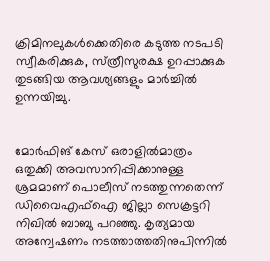ക്രിമിനലുകൾക്കെതിരെ കടുത്ത നടപടി സ്വീകരിക്കുക, സ്‌ത്രീസുരക്ഷ ഉറപ്പാക്കുക തുടങ്ങിയ ആവശ്യങ്ങളും മാർച്ചിൽ ഉന്നയിച്ചു.


മോര്‍ഫിങ് കേസ് ഒരാളില്‍മാത്രം ഒതുക്കി അവസാനിപ്പിക്കാനുള്ള ശ്രമമാണ് പൊലീസ് നടത്തുന്നതെന്ന് ഡിവൈഎഫ്ഐ ജില്ലാ സെക്രട്ടറി നിഖില്‍ ബാബു പറഞ്ഞു. കൃത്യമായ അന്വേഷണം നടത്താത്തതിനുപിന്നില്‍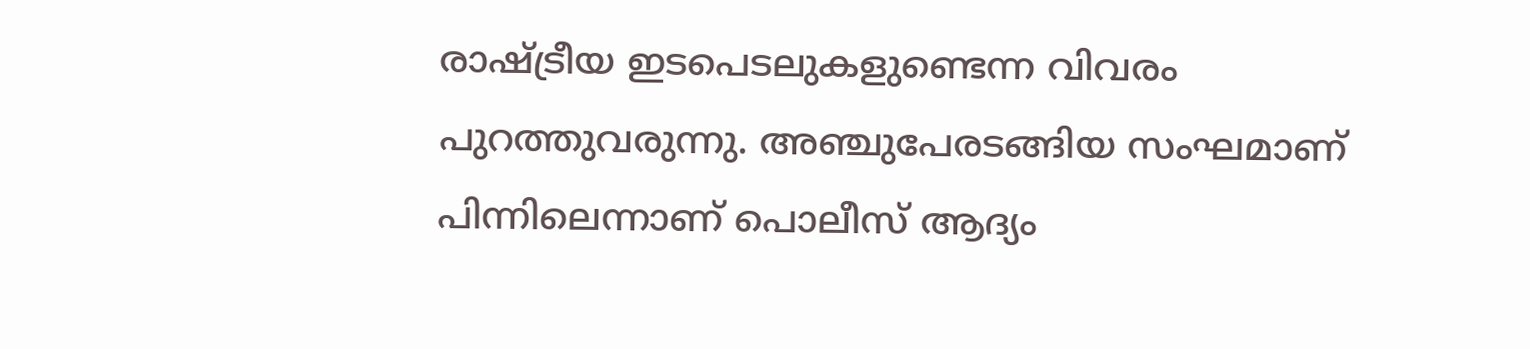രാഷ്ട്രീയ ഇടപെടലുകളുണ്ടെന്ന വിവരം പുറത്തുവരുന്നു. അഞ്ചുപേരടങ്ങിയ സംഘമാണ് പിന്നിലെന്നാണ് പൊലീസ് ആദ്യം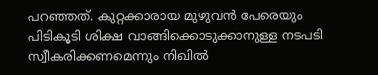പറഞ്ഞത്. കുറ്റക്കാരായ മുഴുവന്‍ പേരെയും പിടികൂടി ശിക്ഷ വാങ്ങിക്കൊടുക്കാനുള്ള നടപടി സ്വീകരിക്കണമെന്നും നിഖില്‍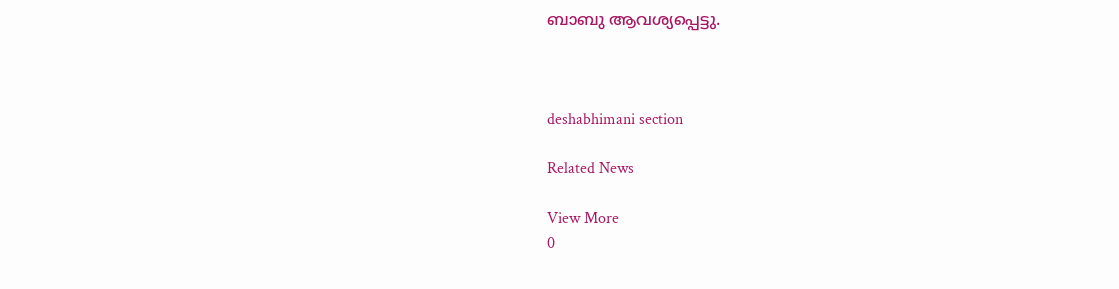ബാബു ആവശ്യപ്പെട്ടു.



deshabhimani section

Related News

View More
0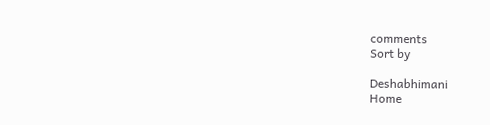comments
Sort by

Deshabhimani
Home